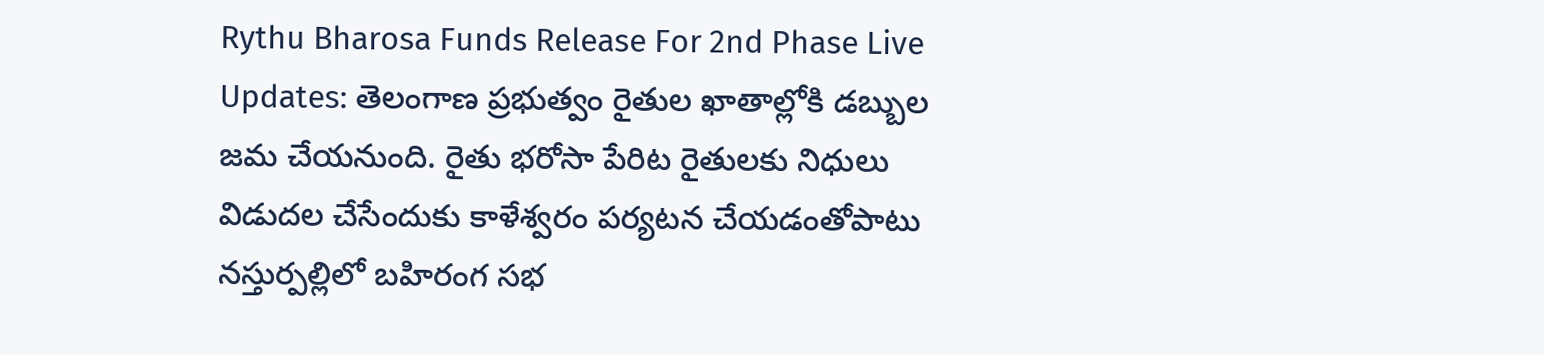Rythu Bharosa Funds Release For 2nd Phase Live Updates: తెలంగాణ ప్రభుత్వం రైతుల ఖాతాల్లోకి డబ్బుల జమ చేయనుంది. రైతు భరోసా పేరిట రైతులకు నిధులు విడుదల చేసేందుకు కాళేశ్వరం పర్యటన చేయడంతోపాటు నస్తుర్పల్లిలో బహిరంగ సభ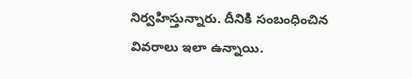నిర్వహిస్తున్నారు. దీనికి సంబంధించిన వివరాలు ఇలా ఉన్నాయి.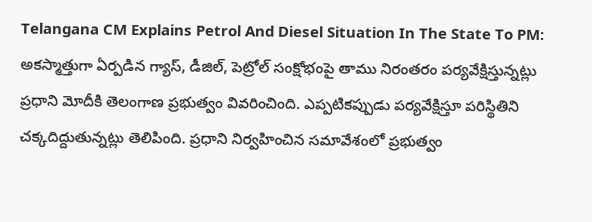Telangana CM Explains Petrol And Diesel Situation In The State To PM: అకస్మాత్తుగా ఏర్పడిన గ్యాస్, డీజిల్, పెట్రోల్ సంక్షోభంపై తాము నిరంతరం పర్యవేక్షిస్తున్నట్లు ప్రధాని మోదీకి తెలంగాణ ప్రభుత్వం వివరించింది. ఎప్పటికప్పుడు పర్యవేక్షిస్తూ పరిస్థితిని చక్కదిద్దుతున్నట్లు తెలిపింది. ప్రధాని నిర్వహించిన సమావేశంలో ప్రభుత్వం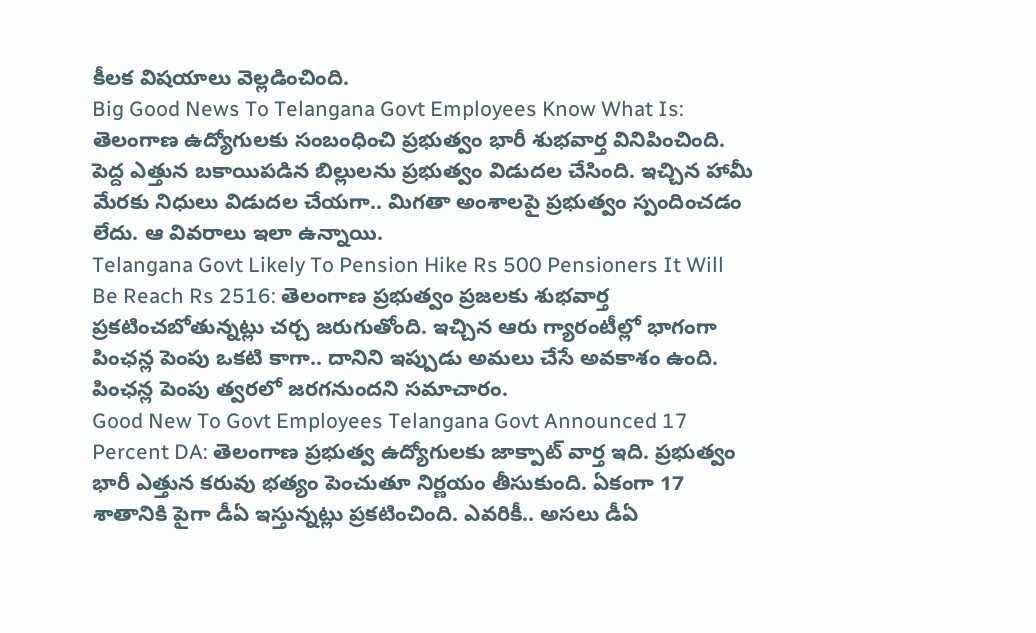కీలక విషయాలు వెల్లడించింది.
Big Good News To Telangana Govt Employees Know What Is: తెలంగాణ ఉద్యోగులకు సంబంధించి ప్రభుత్వం భారీ శుభవార్త వినిపించింది. పెద్ద ఎత్తున బకాయిపడిన బిల్లులను ప్రభుత్వం విడుదల చేసింది. ఇచ్చిన హామీ మేరకు నిధులు విడుదల చేయగా.. మిగతా అంశాలపై ప్రభుత్వం స్పందించడం లేదు. ఆ వివరాలు ఇలా ఉన్నాయి.
Telangana Govt Likely To Pension Hike Rs 500 Pensioners It Will Be Reach Rs 2516: తెలంగాణ ప్రభుత్వం ప్రజలకు శుభవార్త ప్రకటించబోతున్నట్లు చర్చ జరుగుతోంది. ఇచ్చిన ఆరు గ్యారంటీల్లో భాగంగా పింఛన్ల పెంపు ఒకటి కాగా.. దానిని ఇప్పుడు అమలు చేసే అవకాశం ఉంది. పింఛన్ల పెంపు త్వరలో జరగనుందని సమాచారం.
Good New To Govt Employees Telangana Govt Announced 17 Percent DA: తెలంగాణ ప్రభుత్వ ఉద్యోగులకు జాక్పాట్ వార్త ఇది. ప్రభుత్వం భారీ ఎత్తున కరువు భత్యం పెంచుతూ నిర్ణయం తీసుకుంది. ఏకంగా 17 శాతానికి పైగా డీఏ ఇస్తున్నట్లు ప్రకటించింది. ఎవరికీ.. అసలు డీఏ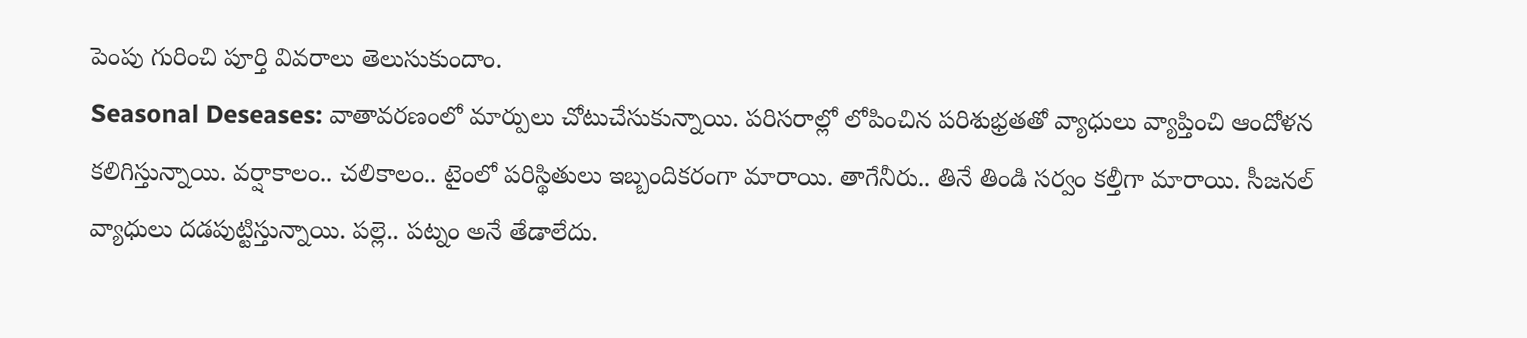పెంపు గురించి పూర్తి వివరాలు తెలుసుకుందాం.
Seasonal Deseases: వాతావరణంలో మార్పులు చోటుచేసుకున్నాయి. పరిసరాల్లో లోపించిన పరిశుభ్రతతో వ్యాధులు వ్యాప్తించి ఆందోళన కలిగిస్తున్నాయి. వర్షాకాలం.. చలికాలం.. టైంలో పరిస్థితులు ఇబ్బందికరంగా మారాయి. తాగేనీరు.. తినే తిండి సర్వం కల్తీగా మారాయి. సీజనల్ వ్యాధులు దడపుట్టిస్తున్నాయి. పల్లె.. పట్నం అనే తేడాలేదు.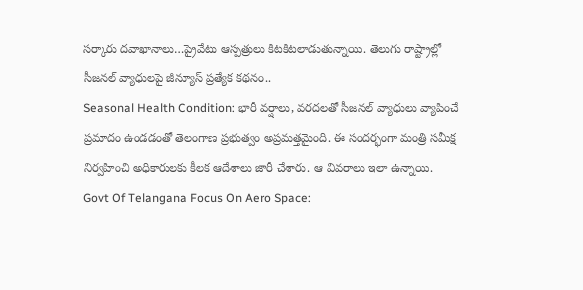సర్కారు దవాఖానాలు…ప్రైవేటు ఆస్పత్రులు కిటకిటలాడుతున్నాయి. తెలుగు రాష్ట్రాల్లో సీజనల్ వ్యాధులపై జీన్యూస్ ప్రత్యేక కథనం..
Seasonal Health Condition: భారీ వర్షాలు, వరదలతో సీజనల్ వ్యాధులు వ్యాపించే ప్రమాదం ఉండడంతో తెలంగాణ ప్రభుత్వం అప్రమత్తమైంది. ఈ సందర్భంగా మంత్రి సమీక్ష నిర్వహించి అధికారులకు కీలక ఆదేశాలు జారీ చేశారు. ఆ వివరాలు ఇలా ఉన్నాయి.
Govt Of Telangana Focus On Aero Space: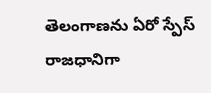తెలంగాణను ఏరో స్పేస్ రాజధానిగా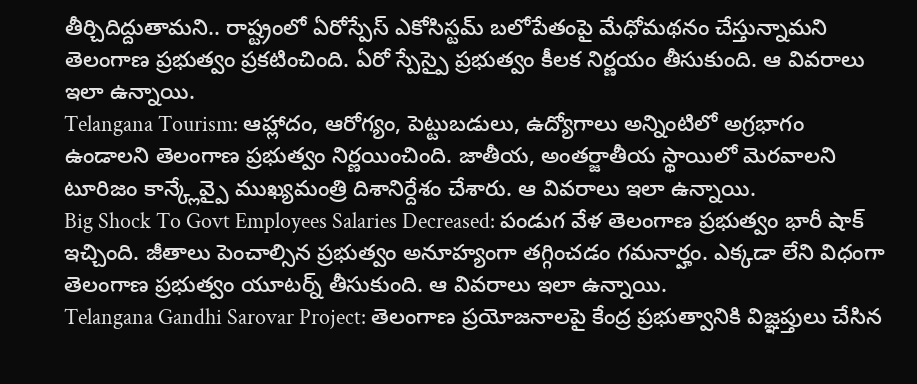తీర్చిదిద్దుతామని.. రాష్ట్రంలో ఏరోస్పేస్ ఎకోసిస్టమ్ బలోపేతంపై మేధోమథనం చేస్తున్నామని తెలంగాణ ప్రభుత్వం ప్రకటించింది. ఏరో స్పేస్పై ప్రభుత్వం కీలక నిర్ణయం తీసుకుంది. ఆ వివరాలు ఇలా ఉన్నాయి.
Telangana Tourism: ఆహ్లాదం, ఆరోగ్యం, పెట్టుబడులు, ఉద్యోగాలు అన్నింటిలో అగ్రభాగం ఉండాలని తెలంగాణ ప్రభుత్వం నిర్ణయించింది. జాతీయ, అంతర్జాతీయ స్థాయిలో మెరవాలని టూరిజం కాన్క్లేవ్పై ముఖ్యమంత్రి దిశానిర్దేశం చేశారు. ఆ వివరాలు ఇలా ఉన్నాయి.
Big Shock To Govt Employees Salaries Decreased: పండుగ వేళ తెలంగాణ ప్రభుత్వం భారీ షాక్ ఇచ్చింది. జీతాలు పెంచాల్సిన ప్రభుత్వం అనూహ్యంగా తగ్గించడం గమనార్హం. ఎక్కడా లేని విధంగా తెలంగాణ ప్రభుత్వం యూటర్న్ తీసుకుంది. ఆ వివరాలు ఇలా ఉన్నాయి.
Telangana Gandhi Sarovar Project: తెలంగాణ ప్రయోజనాలపై కేంద్ర ప్రభుత్వానికి విజ్ఞప్తులు చేసిన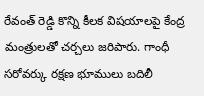రేవంత్ రెడ్డి కొన్ని కీలక విషయాలపై కేంద్ర మంత్రులతో చర్చలు జరిపారు. గాంధీ సరోవర్కు రక్షణ భూములు బదిలీ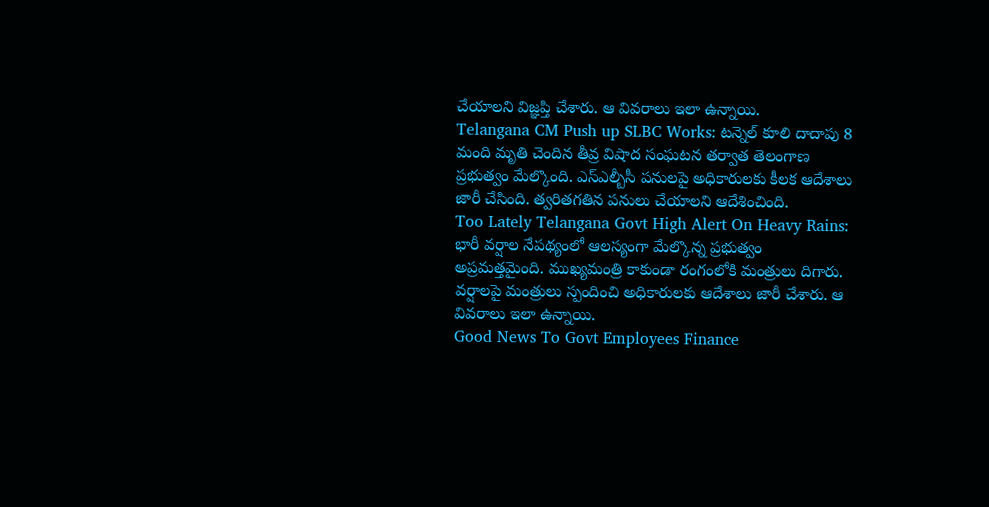చేయాలని విజ్ఞప్తి చేశారు. ఆ వివరాలు ఇలా ఉన్నాయి.
Telangana CM Push up SLBC Works: టన్నెల్ కూలి దాదాపు 8 మంది మృతి చెందిన తీవ్ర విషాద సంఘటన తర్వాత తెలంగాణ ప్రభుత్వం మేల్కొంది. ఎస్ఎల్బీసీ పనులపై అధికారులకు కీలక ఆదేశాలు జారీ చేసింది. త్వరితగతిన పనులు చేయాలని ఆదేశించింది.
Too Lately Telangana Govt High Alert On Heavy Rains: భారీ వర్షాల నేపథ్యంలో ఆలస్యంగా మేల్కొన్న ప్రభుత్వం అప్రమత్తమైంది. ముఖ్యమంత్రి కాకుండా రంగంలోకి మంత్రులు దిగారు. వర్షాలపై మంత్రులు స్పందించి అధికారులకు ఆదేశాలు జారీ చేశారు. ఆ వివరాలు ఇలా ఉన్నాయి.
Good News To Govt Employees Finance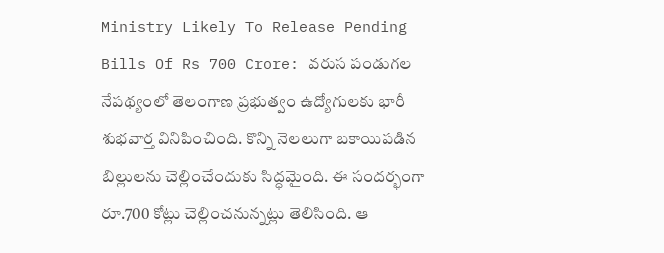Ministry Likely To Release Pending Bills Of Rs 700 Crore: వరుస పండుగల నేపథ్యంలో తెలంగాణ ప్రభుత్వం ఉద్యోగులకు భారీ శుభవార్త వినిపించింది. కొన్ని నెలలుగా బకాయిపడిన బిల్లులను చెల్లించేందుకు సిద్ధమైంది. ఈ సందర్భంగా రూ.700 కోట్లు చెల్లించనున్నట్లు తెలిసింది. ఆ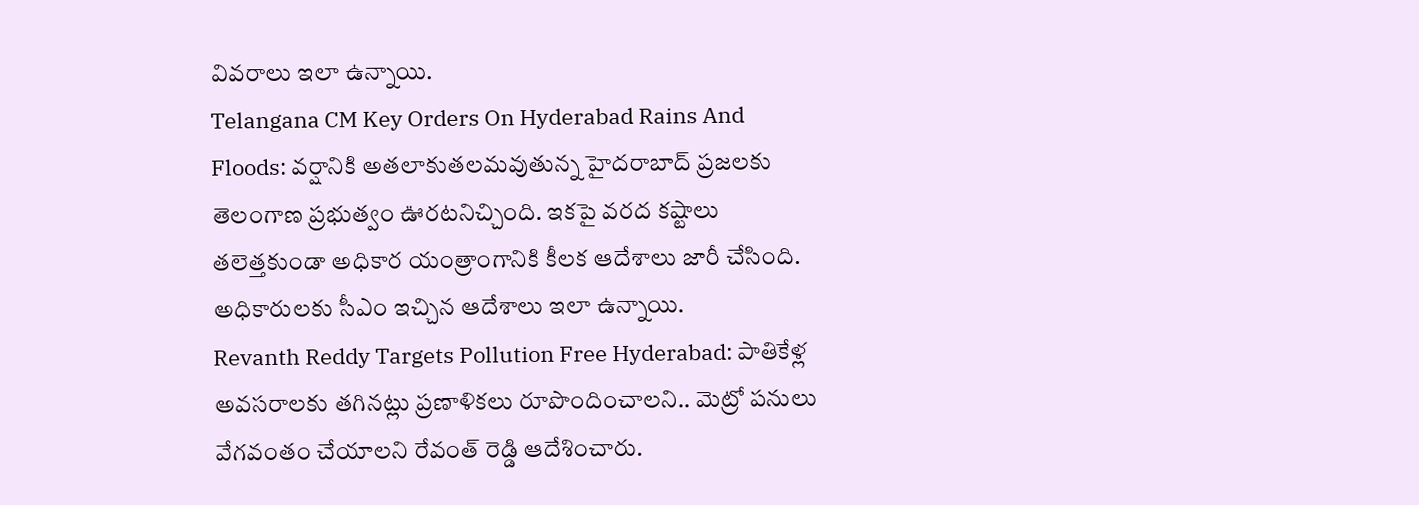వివరాలు ఇలా ఉన్నాయి.
Telangana CM Key Orders On Hyderabad Rains And Floods: వర్షానికి అతలాకుతలమవుతున్న హైదరాబాద్ ప్రజలకు తెలంగాణ ప్రభుత్వం ఊరటనిచ్చింది. ఇకపై వరద కష్టాలు తలెత్తకుండా అధికార యంత్రాంగానికి కీలక ఆదేశాలు జారీ చేసింది. అధికారులకు సీఎం ఇచ్చిన ఆదేశాలు ఇలా ఉన్నాయి.
Revanth Reddy Targets Pollution Free Hyderabad: పాతికేళ్ల అవసరాలకు తగినట్లు ప్రణాళికలు రూపొందించాలని.. మెట్రో పనులు వేగవంతం చేయాలని రేవంత్ రెడ్డి ఆదేశించారు.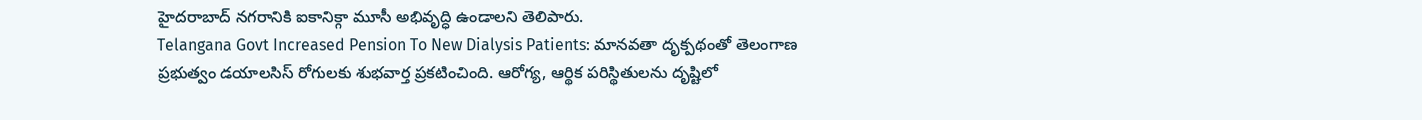హైదరాబాద్ నగరానికి ఐకానిక్గా మూసీ అభివృద్ధి ఉండాలని తెలిపారు.
Telangana Govt Increased Pension To New Dialysis Patients: మానవతా దృక్పథంతో తెలంగాణ ప్రభుత్వం డయాలసిస్ రోగులకు శుభవార్త ప్రకటించింది. ఆరోగ్య, ఆర్థిక పరిస్థితులను దృష్టిలో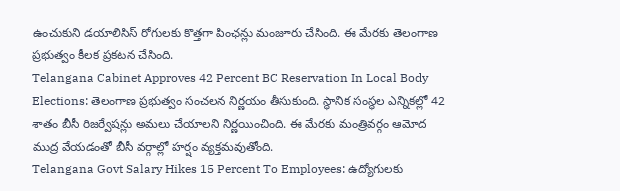ఉంచుకుని డయాలిసిస్ రోగులకు కొత్తగా పింఛన్లు మంజూరు చేసింది. ఈ మేరకు తెలంగాణ ప్రభుత్వం కీలక ప్రకటన చేసింది.
Telangana Cabinet Approves 42 Percent BC Reservation In Local Body Elections: తెలంగాణ ప్రభుత్వం సంచలన నిర్ణయం తీసుకుంది. స్థానిక సంస్థల ఎన్నికల్లో 42 శాతం బీసీ రిజర్వేషన్లు అమలు చేయాలని నిర్ణయించింది. ఈ మేరకు మంత్రివర్గం ఆమోద ముద్ర వేయడంతో బీసీ వర్గాల్లో హర్షం వ్యక్తమవుతోంది.
Telangana Govt Salary Hikes 15 Percent To Employees: ఉద్యోగులకు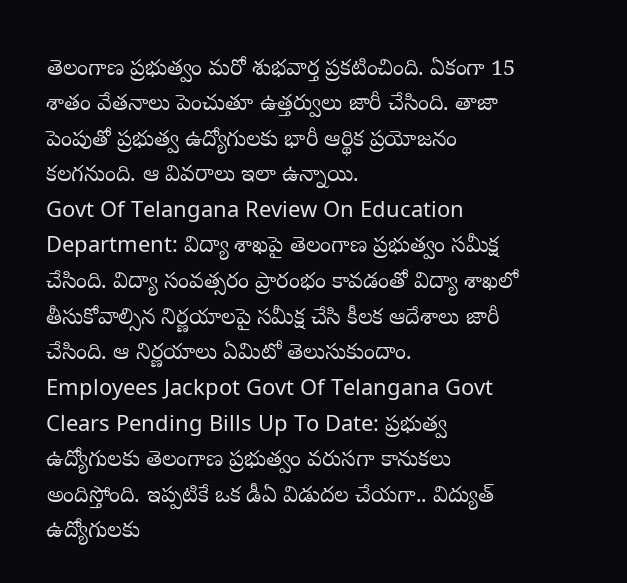తెలంగాణ ప్రభుత్వం మరో శుభవార్త ప్రకటించింది. ఏకంగా 15 శాతం వేతనాలు పెంచుతూ ఉత్తర్వులు జారీ చేసింది. తాజా పెంపుతో ప్రభుత్వ ఉద్యోగులకు భారీ ఆర్థిక ప్రయోజనం కలగనుంది. ఆ వివరాలు ఇలా ఉన్నాయి.
Govt Of Telangana Review On Education Department: విద్యా శాఖపై తెలంగాణ ప్రభుత్వం సమీక్ష చేసింది. విద్యా సంవత్సరం ప్రారంభం కావడంతో విద్యా శాఖలో తీసుకోవాల్సిన నిర్ణయాలపై సమీక్ష చేసి కీలక ఆదేశాలు జారీ చేసింది. ఆ నిర్ణయాలు ఏమిటో తెలుసుకుందాం.
Employees Jackpot Govt Of Telangana Govt Clears Pending Bills Up To Date: ప్రభుత్వ ఉద్యోగులకు తెలంగాణ ప్రభుత్వం వరుసగా కానుకలు అందిస్తోంది. ఇప్పటికే ఒక డీఏ విడుదల చేయగా.. విద్యుత్ ఉద్యోగులకు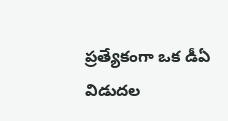ప్రత్యేకంగా ఒక డీఏ విడుదల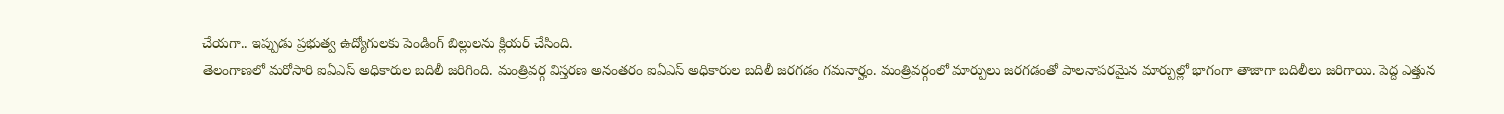చేయగా.. ఇప్పుడు ప్రభుత్వ ఉద్యోగులకు పెండింగ్ బిల్లులను క్లియర్ చేసింది.
తెలంగాణలో మరోసారి ఐఏఎస్ అధికారుల బదిలీ జరిగింది. మంత్రివర్గ విస్తరణ అనంతరం ఐఏఎస్ అధికారుల బదిలీ జరగడం గమనార్హం. మంత్రివర్గంలో మార్పులు జరగడంతో పాలనాపరమైన మార్పుల్లో భాగంగా తాజాగా బదిలీలు జరిగాయి. పెద్ద ఎత్తున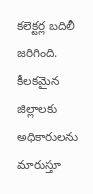కలెక్టర్ల బదిలీ జరిగింది. కీలకమైన జిల్లాలకు అధికారులను మారుస్తూ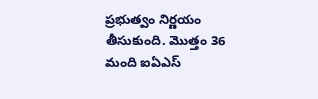ప్రభుత్వం నిర్ణయం తీసుకుంది. మొత్తం 36 మంది ఐఏఎస్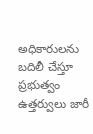అధికారులను బదిలీ చేస్తూ ప్రభుత్వం ఉత్తర్వులు జారీ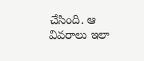చేసింది. ఆ వివరాలు ఇలా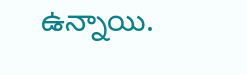ఉన్నాయి.